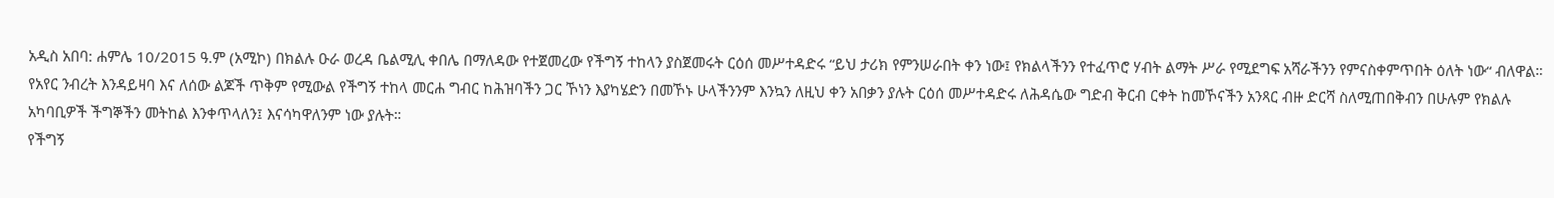አዲስ አበባ: ሐምሌ 10/2015 ዓ.ም (አሚኮ) በክልሉ ዑራ ወረዳ ቤልሚሊ ቀበሌ በማለዳው የተጀመረው የችግኝ ተከላን ያስጀመሩት ርዕሰ መሥተዳድሩ “ይህ ታሪክ የምንሠራበት ቀን ነው፤ የክልላችንን የተፈጥሮ ሃብት ልማት ሥራ የሚደግፍ አሻራችንን የምናስቀምጥበት ዕለት ነው“ ብለዋል።
የአየር ንብረት እንዳይዛባ እና ለሰው ልጆች ጥቅም የሚውል የችግኝ ተከላ መርሐ ግብር ከሕዝባችን ጋር ኾነን እያካሄድን በመኾኑ ሁላችንንም እንኳን ለዚህ ቀን አበቃን ያሉት ርዕሰ መሥተዳድሩ ለሕዳሴው ግድብ ቅርብ ርቀት ከመኾናችን አንጻር ብዙ ድርሻ ስለሚጠበቅብን በሁሉም የክልሉ አካባቢዎች ችግኞችን መትከል እንቀጥላለን፤ እናሳካዋለንም ነው ያሉት።
የችግኝ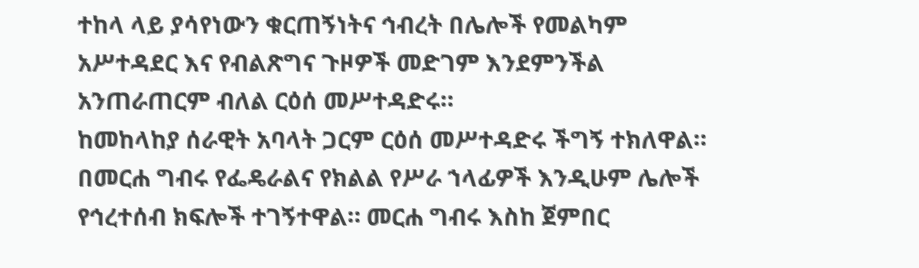ተከላ ላይ ያሳየነውን ቁርጠኝነትና ኅብረት በሌሎች የመልካም አሥተዳደር እና የብልጽግና ጉዞዎች መድገም እንደምንችል አንጠራጠርም ብለል ርዕሰ መሥተዳድሩ።
ከመከላከያ ሰራዊት አባላት ጋርም ርዕሰ መሥተዳድሩ ችግኝ ተክለዋል። በመርሐ ግብሩ የፌዴራልና የክልል የሥራ ኀላፊዎች እንዲሁም ሌሎች የኅረተሰብ ክፍሎች ተገኝተዋል። መርሐ ግብሩ እስከ ጀምበር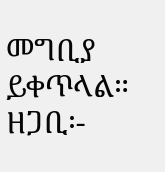መግቢያ ይቀጥላል።
ዘጋቢ፡-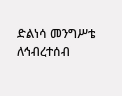ድልነሳ መንግሥቴ
ለኅብረተሰብ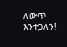ለውጥ እንተጋለን!